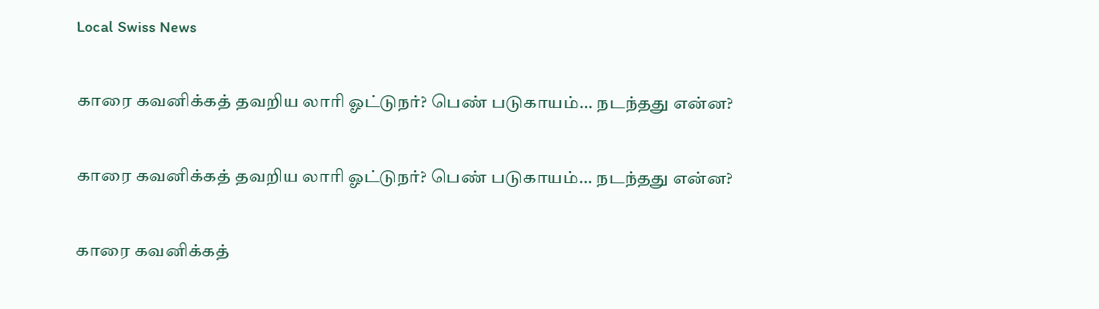Local Swiss News

காரை கவனிக்கத் தவறிய லாரி ஓட்டுநர்? பெண் படுகாயம்… நடந்தது என்ன?

காரை கவனிக்கத் தவறிய லாரி ஓட்டுநர்? பெண் படுகாயம்… நடந்தது என்ன?

காரை கவனிக்கத்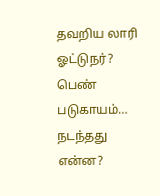தவறிய லாரி ஓட்டுநர்? பெண் படுகாயம்… நடந்தது என்ன?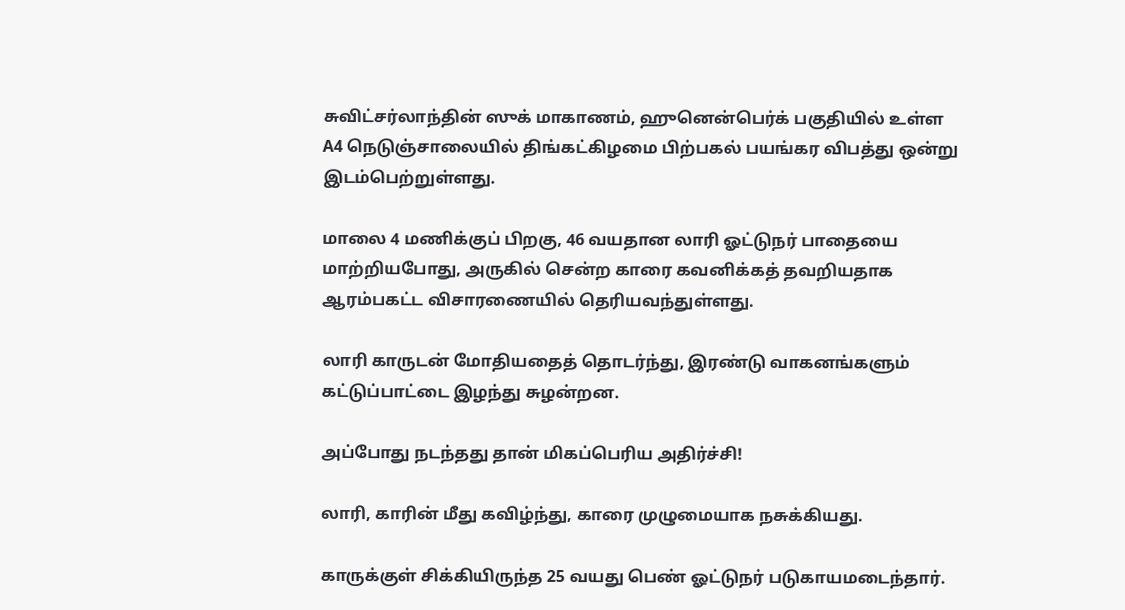சுவிட்சர்லாந்தின் ஸுக் மாகாணம், ஹுனென்பெர்க் பகுதியில் உள்ள A4 நெடுஞ்சாலையில் திங்கட்கிழமை பிற்பகல் பயங்கர விபத்து ஒன்று இடம்பெற்றுள்ளது.

மாலை 4 மணிக்குப் பிறகு, 46 வயதான லாரி ஓட்டுநர் பாதையை மாற்றியபோது, அருகில் சென்ற காரை கவனிக்கத் தவறியதாக ஆரம்பகட்ட விசாரணையில் தெரியவந்துள்ளது.

லாரி காருடன் மோதியதைத் தொடர்ந்து, இரண்டு வாகனங்களும் கட்டுப்பாட்டை இழந்து சுழன்றன.

அப்போது நடந்தது தான் மிகப்பெரிய அதிர்ச்சி!

லாரி, காரின் மீது கவிழ்ந்து, காரை முழுமையாக நசுக்கியது.

காருக்குள் சிக்கியிருந்த 25 வயது பெண் ஓட்டுநர் படுகாயமடைந்தார்.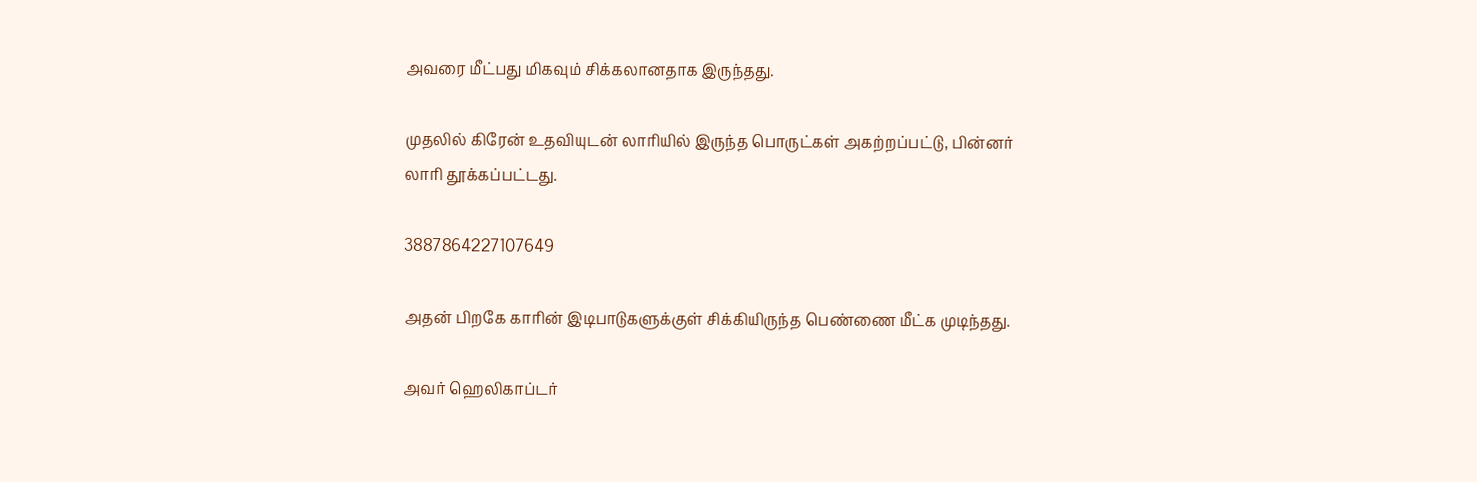அவரை மீட்பது மிகவும் சிக்கலானதாக இருந்தது.

முதலில் கிரேன் உதவியுடன் லாரியில் இருந்த பொருட்கள் அகற்றப்பட்டு, பின்னர் லாரி தூக்கப்பட்டது.

3887864227107649

அதன் பிறகே காரின் இடிபாடுகளுக்குள் சிக்கியிருந்த பெண்ணை மீட்க முடிந்தது.

அவர் ஹெலிகாப்டர்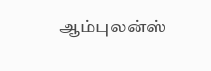ஆம்புலன்ஸ்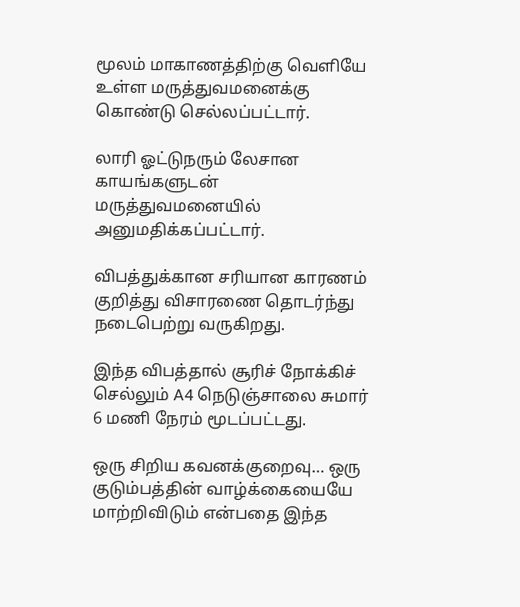மூலம் மாகாணத்திற்கு வெளியே உள்ள மருத்துவமனைக்கு கொண்டு செல்லப்பட்டார்.

லாரி ஓட்டுநரும் லேசான காயங்களுடன் மருத்துவமனையில் அனுமதிக்கப்பட்டார்.

விபத்துக்கான சரியான காரணம் குறித்து விசாரணை தொடர்ந்து நடைபெற்று வருகிறது.

இந்த விபத்தால் சூரிச் நோக்கிச் செல்லும் A4 நெடுஞ்சாலை சுமார் 6 மணி நேரம் மூடப்பட்டது.

ஒரு சிறிய கவனக்குறைவு… ஒரு குடும்பத்தின் வாழ்க்கையையே மாற்றிவிடும் என்பதை இந்த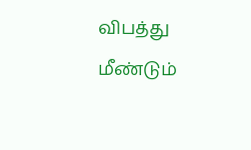விபத்து மீண்டும்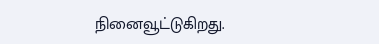நினைவூட்டுகிறது.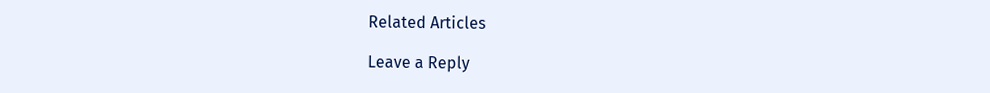Related Articles

Leave a Reply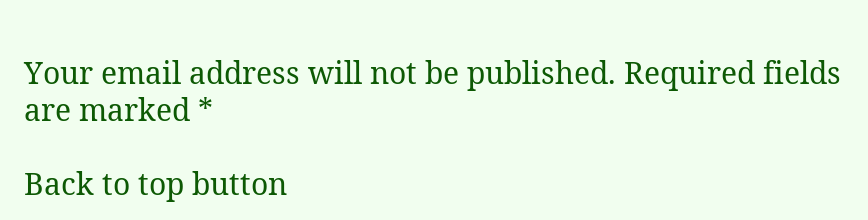Your email address will not be published. Required fields are marked *

Back to top button